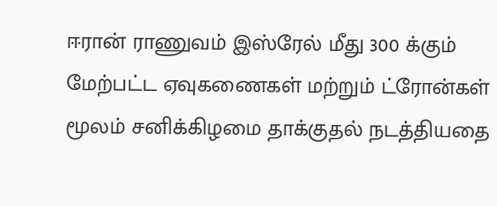ஈரான் ராணுவம் இஸ்ரேல் மீது 300 க்கும் மேற்பட்ட ஏவுகணைகள் மற்றும் ட்ரோன்கள் மூலம் சனிக்கிழமை தாக்குதல் நடத்தியதை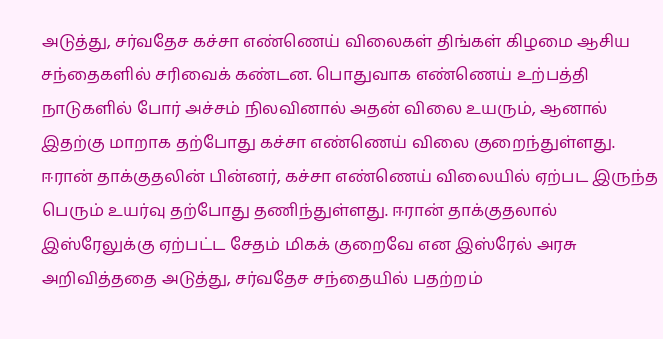அடுத்து, சர்வதேச கச்சா எண்ணெய் விலைகள் திங்கள் கிழமை ஆசிய சந்தைகளில் சரிவைக் கண்டன. பொதுவாக எண்ணெய் உற்பத்தி நாடுகளில் போர் அச்சம் நிலவினால் அதன் விலை உயரும், ஆனால் இதற்கு மாறாக தற்போது கச்சா எண்ணெய் விலை குறைந்துள்ளது.
ஈரான் தாக்குதலின் பின்னர், கச்சா எண்ணெய் விலையில் ஏற்பட இருந்த பெரும் உயர்வு தற்போது தணிந்துள்ளது. ஈரான் தாக்குதலால் இஸ்ரேலுக்கு ஏற்பட்ட சேதம் மிகக் குறைவே என இஸ்ரேல் அரசு அறிவித்ததை அடுத்து, சர்வதேச சந்தையில் பதற்றம்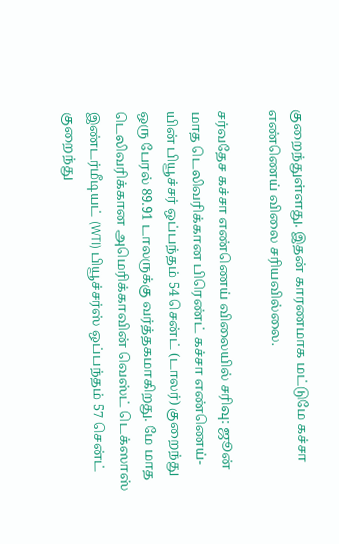குறைந்துள்ளது. இதன் காரணமாக மட்டுமே கச்சா எண்ணெய் விலை சரியவில்லை.

சர்வதேச கச்சா எண்ணெய் விலையில் சரிவு: ஜூன் மாத டெலிவரிக்கான பிரெண்ட் கச்சா எண்ணெய்-யின் பியூச்சர் ஒப்பந்தம் 54 சென்ட் (டாலர்) குறைந்து ஒரு பேரல் 89.91 டாலருக்கு வர்த்தகமாகிறது. மே மாத டெலிவரிக்கான அமெரிக்காவின் வெஸ்ட் டெக்ஸாஸ் இண்டர்மீடியட் (WTI) பியூச்சர்ஸ் ஒப்பந்தம் 57 சென்ட் குறைந்து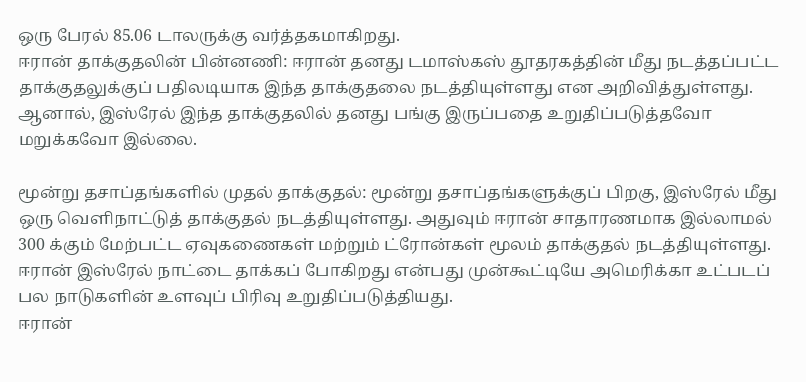ஒரு பேரல் 85.06 டாலருக்கு வர்த்தகமாகிறது.
ஈரான் தாக்குதலின் பின்னணி: ஈரான் தனது டமாஸ்கஸ் தூதரகத்தின் மீது நடத்தப்பட்ட தாக்குதலுக்குப் பதிலடியாக இந்த தாக்குதலை நடத்தியுள்ளது என அறிவித்துள்ளது. ஆனால், இஸ்ரேல் இந்த தாக்குதலில் தனது பங்கு இருப்பதை உறுதிப்படுத்தவோ மறுக்கவோ இல்லை.

மூன்று தசாப்தங்களில் முதல் தாக்குதல்: மூன்று தசாப்தங்களுக்குப் பிறகு, இஸ்ரேல் மீது ஒரு வெளிநாட்டுத் தாக்குதல் நடத்தியுள்ளது. அதுவும் ஈரான் சாதாரணமாக இல்லாமல் 300 க்கும் மேற்பட்ட ஏவுகணைகள் மற்றும் ட்ரோன்கள் மூலம் தாக்குதல் நடத்தியுள்ளது. ஈரான் இஸ்ரேல் நாட்டை தாக்கப் போகிறது என்பது முன்கூட்டியே அமெரிக்கா உட்படப் பல நாடுகளின் உளவுப் பிரிவு உறுதிப்படுத்தியது.
ஈரான்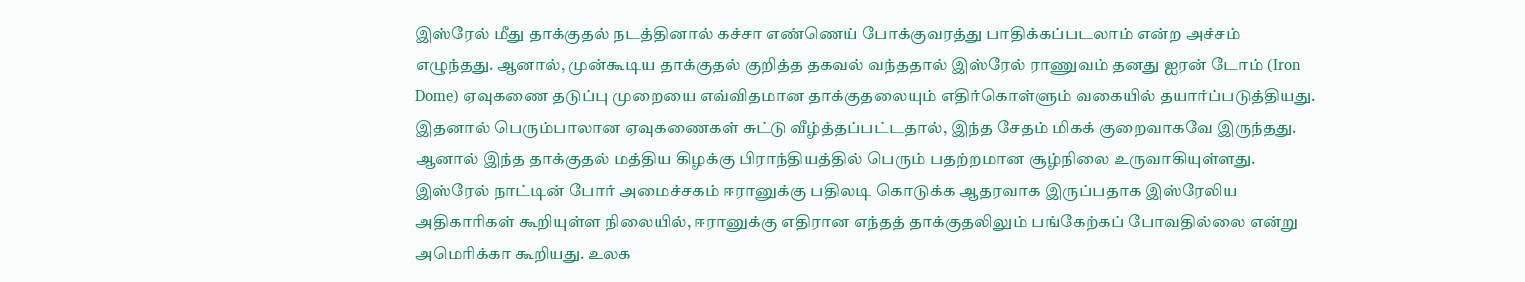இஸ்ரேல் மீது தாக்குதல் நடத்தினால் கச்சா எண்ணெய் போக்குவரத்து பாதிக்கப்படலாம் என்ற அச்சம் எழுந்தது. ஆனால், முன்கூடிய தாக்குதல் குறித்த தகவல் வந்ததால் இஸ்ரேல் ராணுவம் தனது ஐரன் டோம் (Iron Dome) ஏவுகணை தடுப்பு முறையை எவ்விதமான தாக்குதலையும் எதிர்கொள்ளும் வகையில் தயார்ப்படுத்தியது. இதனால் பெரும்பாலான ஏவுகணைகள் சுட்டு வீழ்த்தப்பட்டதால், இந்த சேதம் மிகக் குறைவாகவே இருந்தது. ஆனால் இந்த தாக்குதல் மத்திய கிழக்கு பிராந்தியத்தில் பெரும் பதற்றமான சூழ்நிலை உருவாகியுள்ளது.
இஸ்ரேல் நாட்டின் போர் அமைச்சகம் ஈரானுக்கு பதிலடி கொடுக்க ஆதரவாக இருப்பதாக இஸ்ரேலிய அதிகாரிகள் கூறியுள்ள நிலையில், ஈரானுக்கு எதிரான எந்தத் தாக்குதலிலும் பங்கேற்கப் போவதில்லை என்று அமெரிக்கா கூறியது. உலக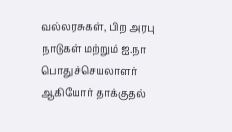வல்லரசுகள், பிற அரபு நாடுகள் மற்றும் ஐ.நா பொதுச்செயலாளர் ஆகியோர் தாக்குதல்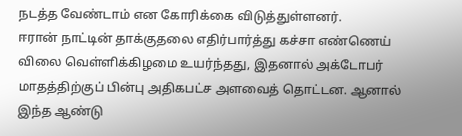நடத்த வேண்டாம் என கோரிக்கை விடுத்துள்ளனர்.
ஈரான் நாட்டின் தாக்குதலை எதிர்பார்த்து கச்சா எண்ணெய் விலை வெள்ளிக்கிழமை உயர்ந்தது, இதனால் அக்டோபர் மாதத்திற்குப் பின்பு அதிகபட்ச அளவைத் தொட்டன. ஆனால் இந்த ஆண்டு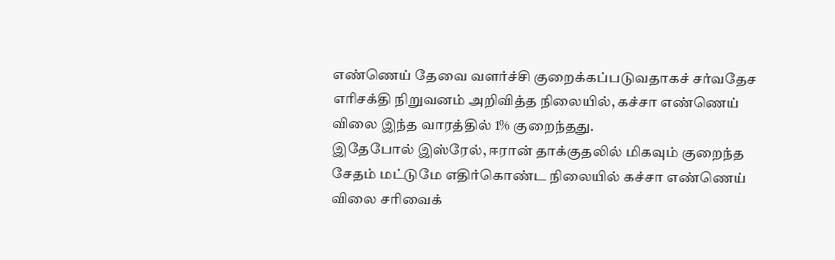எண்ணெய் தேவை வளர்ச்சி குறைக்கப்படுவதாகச் சர்வதேச எரிசக்தி நிறுவனம் அறிவித்த நிலையில், கச்சா எண்ணெய் விலை இந்த வாரத்தில் 1% குறைந்தது.
இதேபோல் இஸ்ரேல், ஈரான் தாக்குதலில் மிகவும் குறைந்த சேதம் மட்டுமே எதிர்கொண்ட நிலையில் கச்சா எண்ணெய் விலை சரிவைக்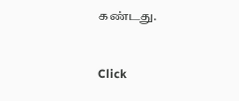கண்டது.


Click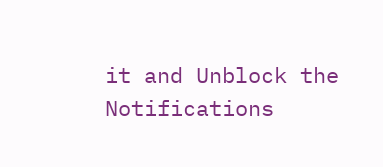it and Unblock the Notifications